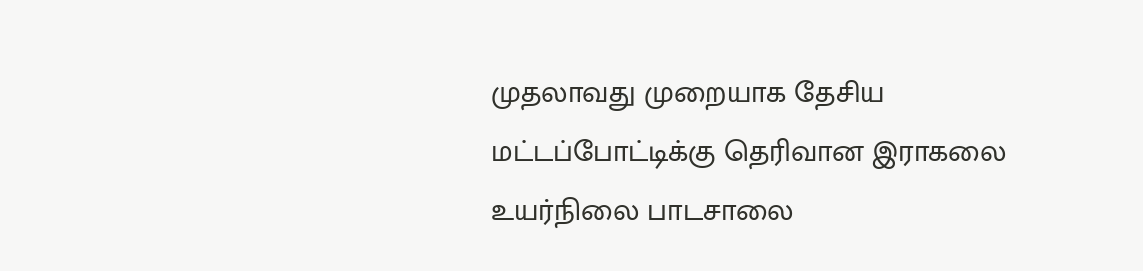முதலாவது முறையாக தேசிய மட்டப்போட்டிக்கு தெரிவான இராகலை உயர்நிலை பாடசாலை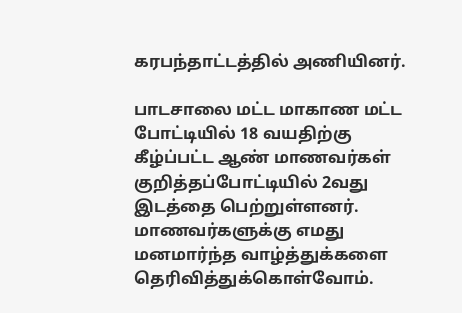கரபந்தாட்டத்தில் அணியினர்.

பாடசாலை மட்ட மாகாண மட்ட போட்டியில் 18 வயதிற்கு கீழ்ப்பட்ட ஆண் மாணவர்கள் குறித்தப்போட்டியில் 2வது இடத்தை பெற்றுள்ளனர். மாணவர்களுக்கு எமது மனமார்ந்த வாழ்த்துக்களை தெரிவித்துக்கொள்வோம்.